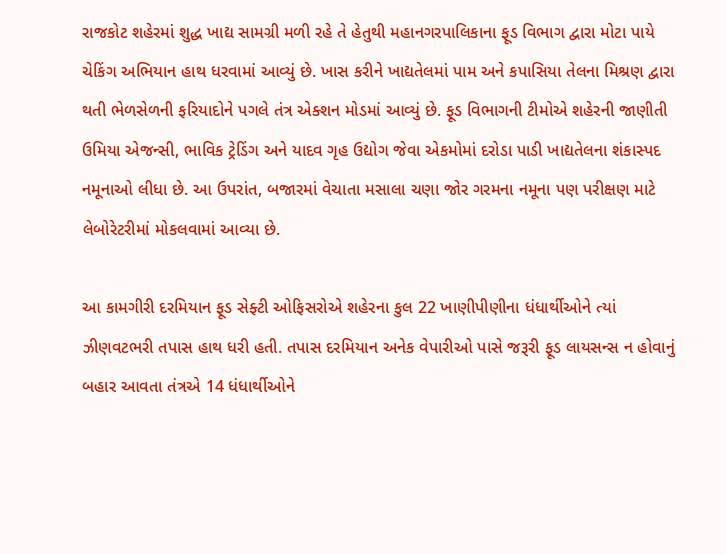રાજકોટ શહેરમાં શુદ્ધ ખાદ્ય સામગ્રી મળી રહે તે હેતુથી મહાનગરપાલિકાના ફૂડ વિભાગ દ્વારા મોટા પાયે ચેકિંગ અભિયાન હાથ ધરવામાં આવ્યું છે. ખાસ કરીને ખાદ્યતેલમાં પામ અને કપાસિયા તેલના મિશ્રણ દ્વારા થતી ભેળસેળની ફરિયાદોને પગલે તંત્ર એક્શન મોડમાં આવ્યું છે. ફૂડ વિભાગની ટીમોએ શહેરની જાણીતી ઉમિયા એજન્સી, ભાવિક ટ્રેડિંગ અને યાદવ ગૃહ ઉદ્યોગ જેવા એકમોમાં દરોડા પાડી ખાદ્યતેલના શંકાસ્પદ નમૂનાઓ લીધા છે. આ ઉપરાંત, બજારમાં વેચાતા મસાલા ચણા જોર ગરમના નમૂના પણ પરીક્ષણ માટે લેબોરેટરીમાં મોકલવામાં આવ્યા છે.

આ કામગીરી દરમિયાન ફૂડ સેફ્ટી ઓફિસરોએ શહેરના કુલ 22 ખાણીપીણીના ધંધાર્થીઓને ત્યાં ઝીણવટભરી તપાસ હાથ ધરી હતી. તપાસ દરમિયાન અનેક વેપારીઓ પાસે જરૂરી ફૂડ લાયસન્સ ન હોવાનું બહાર આવતા તંત્રએ 14 ધંધાર્થીઓને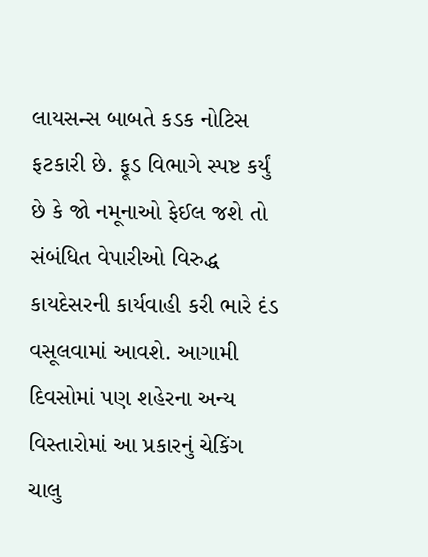લાયસન્સ બાબતે કડક નોટિસ ફટકારી છે. ફૂડ વિભાગે સ્પષ્ટ કર્યું છે કે જો નમૂનાઓ ફેઈલ જશે તો સંબંધિત વેપારીઓ વિરુદ્ધ કાયદેસરની કાર્યવાહી કરી ભારે દંડ વસૂલવામાં આવશે. આગામી દિવસોમાં પણ શહેરના અન્ય વિસ્તારોમાં આ પ્રકારનું ચેકિંગ ચાલુ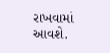રાખવામાં આવશે.